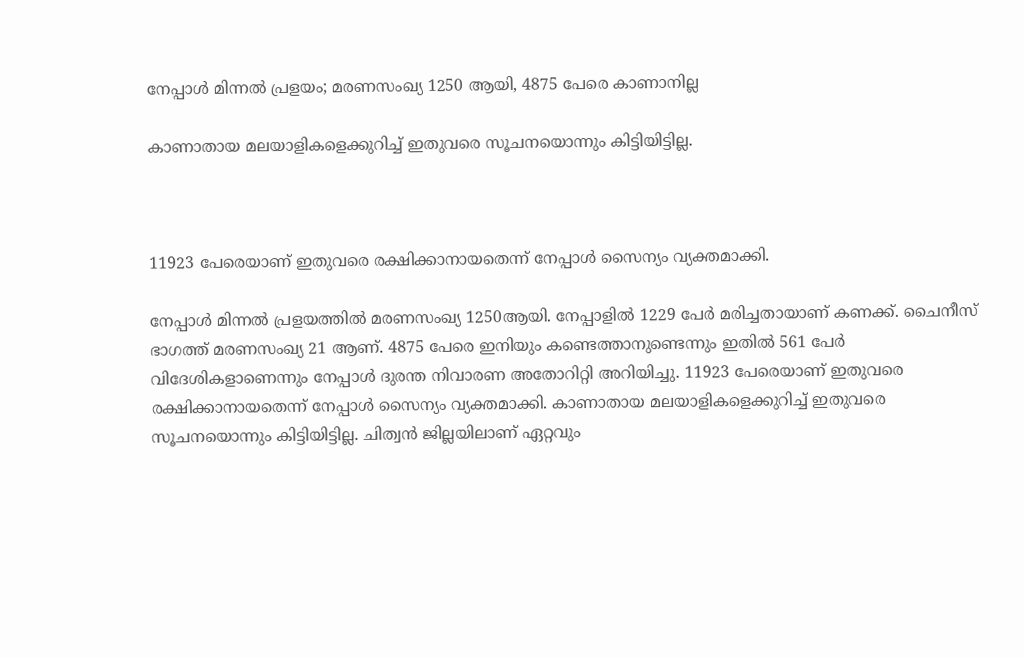നേപ്പാള്‍ മിന്നല്‍ പ്രളയം; മരണസംഖ്യ 1250 ആയി, 4875 പേരെ കാണാനില്ല

കാണാതായ മലയാളികളെക്കുറിച്ച് ഇതുവരെ സൂചനയൊന്നും കിട്ടിയിട്ടില്ല.



11923 പേരെയാണ് ഇതുവരെ രക്ഷിക്കാനായതെന്ന് നേപ്പാള്‍ സൈന്യം വ്യക്തമാക്കി.

നേപ്പാള്‍ മിന്നല്‍ പ്രളയത്തില്‍ മരണസംഖ്യ 1250ആയി. നേപ്പാളില്‍ 1229 പേര്‍ മരിച്ചതായാണ് കണക്ക്. ചൈനീസ് ഭാഗത്ത് മരണസംഖ്യ 21 ആണ്. 4875 പേരെ ഇനിയും കണ്ടെത്താനുണ്ടെന്നും ഇതില്‍ 561 പേര്‍ വിദേശികളാണെന്നും നേപ്പാള്‍ ദുരന്ത നിവാരണ അതോറിറ്റി അറിയിച്ചു. 11923 പേരെയാണ് ഇതുവരെ രക്ഷിക്കാനായതെന്ന് നേപ്പാള്‍ സൈന്യം വ്യക്തമാക്കി. കാണാതായ മലയാളികളെക്കുറിച്ച് ഇതുവരെ സൂചനയൊന്നും കിട്ടിയിട്ടില്ല. ചിത്വന്‍ ജില്ലയിലാണ് ഏറ്റവും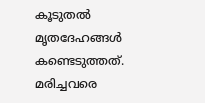കൂടുതല്‍ മൃതദേഹങ്ങള്‍ കണ്ടെടുത്തത്. മരിച്ചവരെ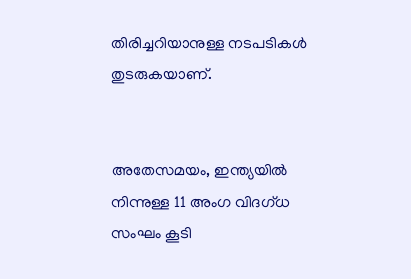തിരിച്ചറിയാനുള്ള നടപടികള്‍ തുടരുകയാണ്.


അതേസമയം, ഇന്ത്യയില്‍ നിന്നുള്ള 11 അംഗ വിദഗ്ധ സംഘം കൂടി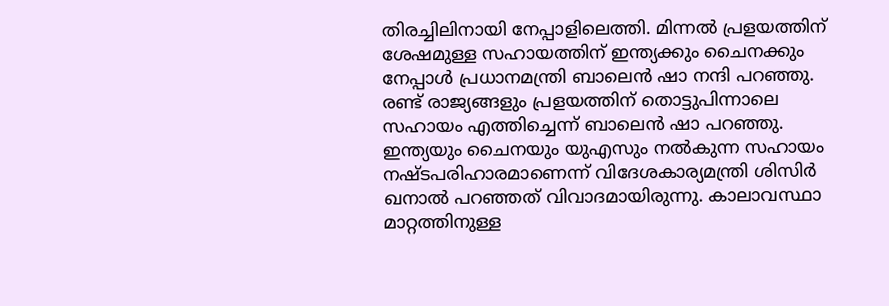തിരച്ചിലിനായി നേപ്പാളിലെത്തി. മിന്നല്‍ പ്രളയത്തിന് ശേഷമുള്ള സഹായത്തിന് ഇന്ത്യക്കും ചൈനക്കും നേപ്പാള്‍ പ്രധാനമന്ത്രി ബാലെന്‍ ഷാ നന്ദി പറഞ്ഞു. രണ്ട് രാജ്യങ്ങളും പ്രളയത്തിന് തൊട്ടുപിന്നാലെ സഹായം എത്തിച്ചെന്ന് ബാലെന്‍ ഷാ പറഞ്ഞു. ഇന്ത്യയും ചൈനയും യുഎസും നല്‍കുന്ന സഹായം നഷ്ടപരിഹാരമാണെന്ന് വിദേശകാര്യമന്ത്രി ശിസിര്‍ ഖനാല്‍ പറഞ്ഞത് വിവാദമായിരുന്നു. കാലാവസ്ഥാ മാറ്റത്തിനുള്ള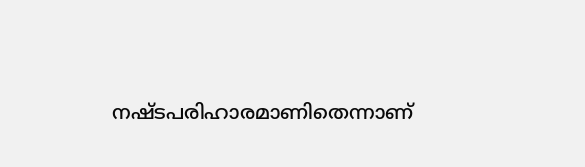നഷ്ടപരിഹാരമാണിതെന്നാണ്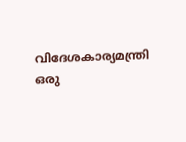വിദേശകാര്യമന്ത്രി ഒരു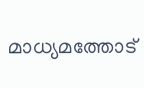മാധ്യമത്തോട്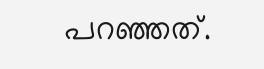പറഞ്ഞത്.